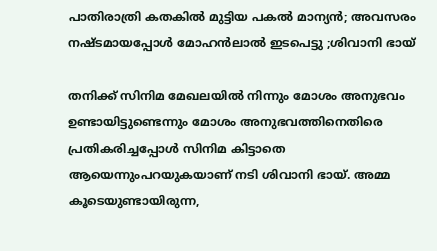പാതിരാത്രി കതകിൽ മുട്ടിയ പകൽ മാന്യൻ; അവസരം നഷ്ടമായപ്പോൾ മോഹൻലാൽ ഇടപെട്ടു ;ശിവാനി ഭായ്

തനിക്ക് സിനിമ മേഖലയിൽ നിന്നും മോശം അനുഭവം ഉണ്ടായിട്ടുണ്ടെന്നും മോശം അനുഭവത്തിനെതിരെ പ്രതികരിച്ചപ്പോൾ സിനിമ കിട്ടാതെ ആയെന്നുംപറയുകയാണ് നടി ശിവാനി ഭായ്. അമ്മ കൂടെയുണ്ടായിരുന്ന,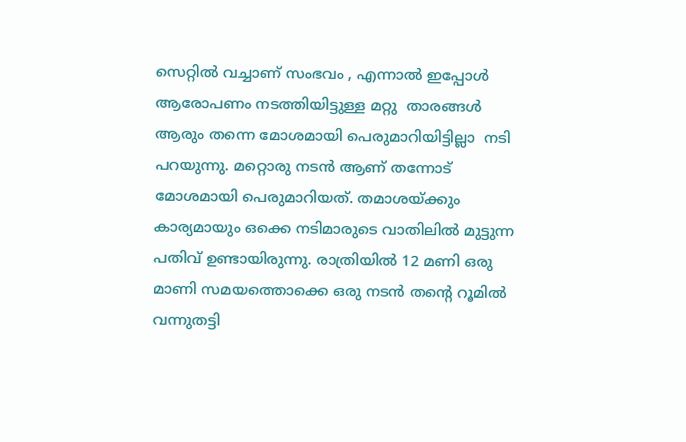സെറ്റിൽ വച്ചാണ് സംഭവം , എന്നാൽ ഇപ്പോൾ ആരോപണം നടത്തിയിട്ടുള്ള മറ്റു  താരങ്ങൾ ആരും തന്നെ മോശമായി പെരുമാറിയിട്ടില്ലാ  നടി പറയുന്നു. മറ്റൊരു നടൻ ആണ് തന്നോട് മോശമായി പെരുമാറിയത്. തമാശയ്ക്കും കാര്യമായും ഒക്കെ നടിമാരുടെ വാതിലിൽ മുട്ടുന്ന പതിവ് ഉണ്ടായിരുന്നു. രാത്രിയിൽ 12 മണി ഒരു മാണി സമയത്തൊക്കെ ഒരു നടൻ തന്റെ റൂമിൽ വന്നുതട്ടി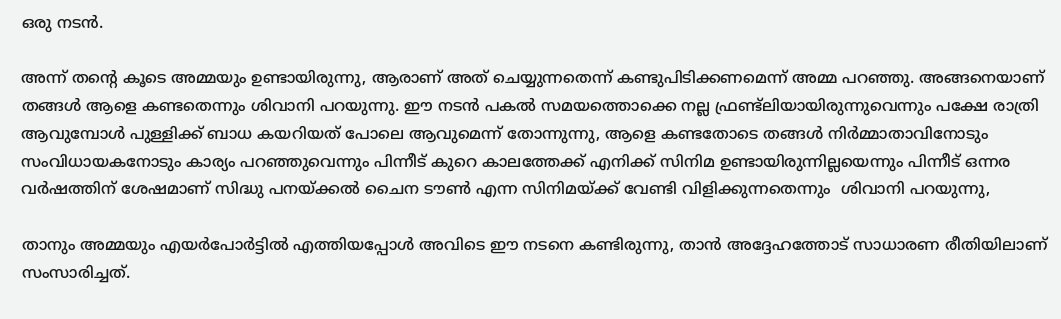ഒരു നടൻ.

അന്ന് തന്റെ കൂടെ അമ്മയും ഉണ്ടായിരുന്നു, ആരാണ് അത് ചെയ്യുന്നതെന്ന് കണ്ടുപിടിക്കണമെന്ന് അമ്മ പറഞ്ഞു. അങ്ങനെയാണ് തങ്ങൾ ആളെ കണ്ടതെന്നും ശിവാനി പറയുന്നു. ഈ നടൻ പകൽ സമയത്തൊക്കെ നല്ല ഫ്രണ്ട്ലിയായിരുന്നുവെന്നും പക്ഷേ രാത്രി ആവുമ്പോൾ പുള്ളിക്ക് ബാധ കയറിയത് പോലെ ആവുമെന്ന് തോന്നുന്നു, ആളെ കണ്ടതോടെ തങ്ങൾ നിർമ്മാതാവിനോടും സംവിധായകനോടും കാര്യം പറഞ്ഞുവെന്നും പിന്നീട് കുറെ കാലത്തേക്ക് എനിക്ക് സിനിമ ഉണ്ടായിരുന്നില്ലയെന്നും പിന്നീട് ഒന്നര വർഷത്തിന് ശേഷമാണ് സിദ്ധു പനയ്ക്കൽ ചൈന ടൗൺ എന്ന സിനിമയ്ക്ക് വേണ്ടി വിളിക്കുന്നതെന്നും  ശിവാനി പറയുന്നു,

താനും അമ്മയും എയർപോർട്ടിൽ എത്തിയപ്പോൾ അവിടെ ഈ നടനെ കണ്ടിരുന്നു, താൻ അദ്ദേഹത്തോട് സാധാരണ രീതിയിലാണ് സംസാരിച്ചത്.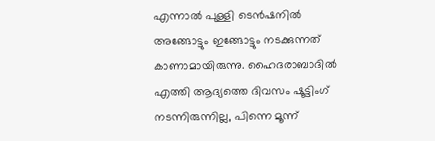എന്നാൽ പുള്ളി ടെൻഷനിൽ അങ്ങോട്ടും ഇങ്ങോട്ടും നടക്കുന്നത് കാണാമായിരുന്നു. ഹൈദരാബാദിൽ എത്തി ആദ്യത്തെ ദിവസം ഷൂട്ടിംഗ് നടന്നിരുന്നില്ല, പിന്നെ മൂന്ന്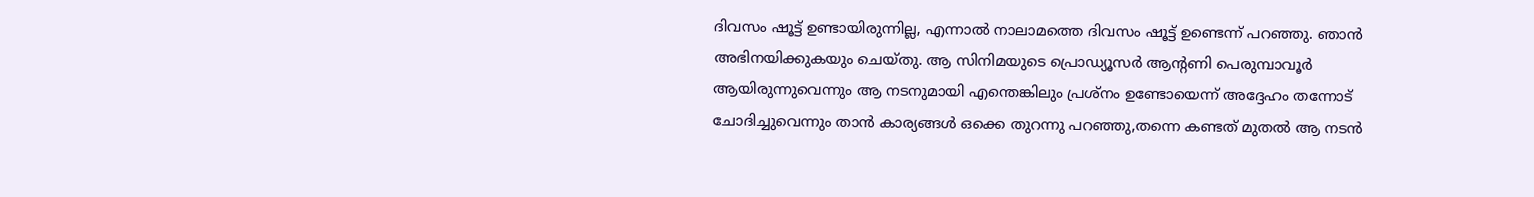ദിവസം ഷൂട്ട് ഉണ്ടായിരുന്നില്ല, എന്നാൽ നാലാമത്തെ ദിവസം ഷൂട്ട് ഉണ്ടെന്ന് പറഞ്ഞു. ഞാൻ അഭിനയിക്കുകയും ചെയ്‌തു. ആ സിനിമയുടെ പ്രൊഡ്യൂസർ ആന്റണി പെരുമ്പാവൂർ ആയിരുന്നുവെന്നും ആ നടനുമായി എന്തെങ്കിലും പ്രശ്‌നം ഉണ്ടോയെന്ന് അദ്ദേഹം തന്നോട് ചോദിച്ചുവെന്നും താൻ കാര്യങ്ങൾ ഒക്കെ തുറന്നു പറഞ്ഞു,തന്നെ കണ്ടത് മുതൽ ആ നടൻ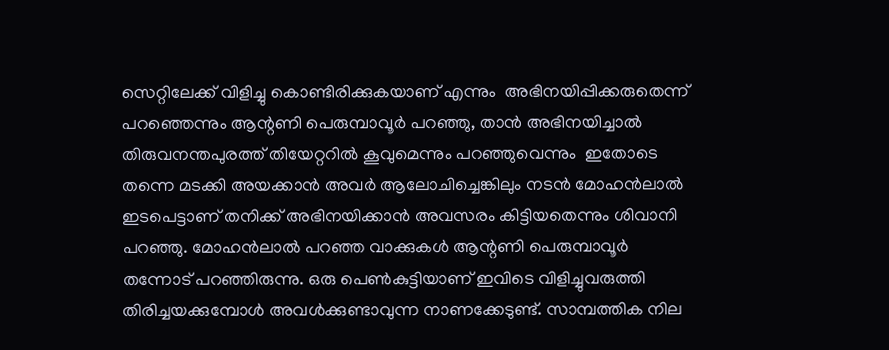സെറ്റിലേക്ക് വിളിച്ചു കൊണ്ടിരിക്കുകയാണ് എന്നും  അഭിനയിപ്പിക്കരുതെന്ന് പറഞ്ഞെന്നും ആന്റണി പെരുമ്പാവൂർ പറഞ്ഞു, താൻ അഭിനയിച്ചാൽ തിരുവനന്തപുരത്ത് തിയേറ്ററിൽ കൂവുമെന്നും പറഞ്ഞുവെന്നും  ഇതോടെ തന്നെ മടക്കി അയക്കാൻ അവർ ആലോചിച്ചെങ്കിലും നടൻ മോഹൻലാൽ ഇടപെട്ടാണ് തനിക്ക് അഭിനയിക്കാൻ അവസരം കിട്ടിയതെന്നും ശിവാനി പറഞ്ഞു. മോഹൻലാൽ പറഞ്ഞ വാക്കുകൾ ആന്റണി പെരുമ്പാവൂർ തന്നോട് പറഞ്ഞിരുന്നു. ഒരു പെൺകുട്ടിയാണ് ഇവിടെ വിളിച്ചുവരുത്തി തിരിച്ചയക്കുമ്പോൾ അവൾക്കുണ്ടാവുന്ന നാണക്കേടുണ്ട്. സാമ്പത്തിക നില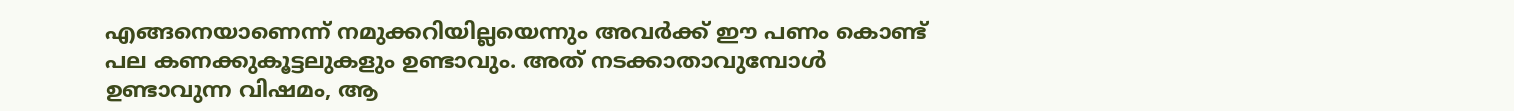എങ്ങനെയാണെന്ന് നമുക്കറിയില്ലയെന്നും അവർക്ക് ഈ പണം കൊണ്ട് പല കണക്കുകൂട്ടലുകളും ഉണ്ടാവും. അത് നടക്കാതാവുമ്പോൾ ഉണ്ടാവുന്ന വിഷമം, ആ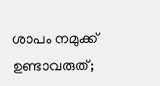ശാപം നമുക്ക് ഉണ്ടാവരുത്;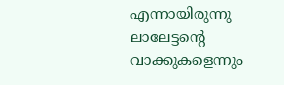എന്നായിരുന്നു ലാലേട്ടന്റെ വാക്കുകളെന്നും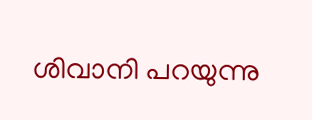ശിവാനി പറയുന്നു